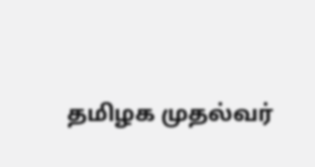தமிழக முதல்வர்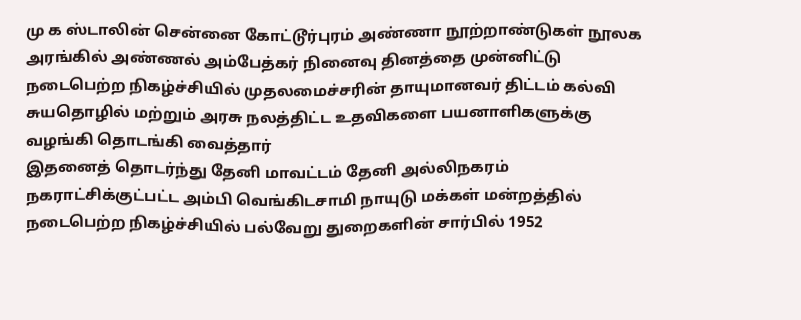மு க ஸ்டாலின் சென்னை கோட்டூர்புரம் அண்ணா நூற்றாண்டுகள் நூலக அரங்கில் அண்ணல் அம்பேத்கர் நினைவு தினத்தை முன்னிட்டு நடைபெற்ற நிகழ்ச்சியில் முதலமைச்சரின் தாயுமானவர் திட்டம் கல்வி சுயதொழில் மற்றும் அரசு நலத்திட்ட உதவிகளை பயனாளிகளுக்கு வழங்கி தொடங்கி வைத்தார்
இதனைத் தொடர்ந்து தேனி மாவட்டம் தேனி அல்லிநகரம் நகராட்சிக்குட்பட்ட அம்பி வெங்கிடசாமி நாயுடு மக்கள் மன்றத்தில் நடைபெற்ற நிகழ்ச்சியில் பல்வேறு துறைகளின் சார்பில் 1952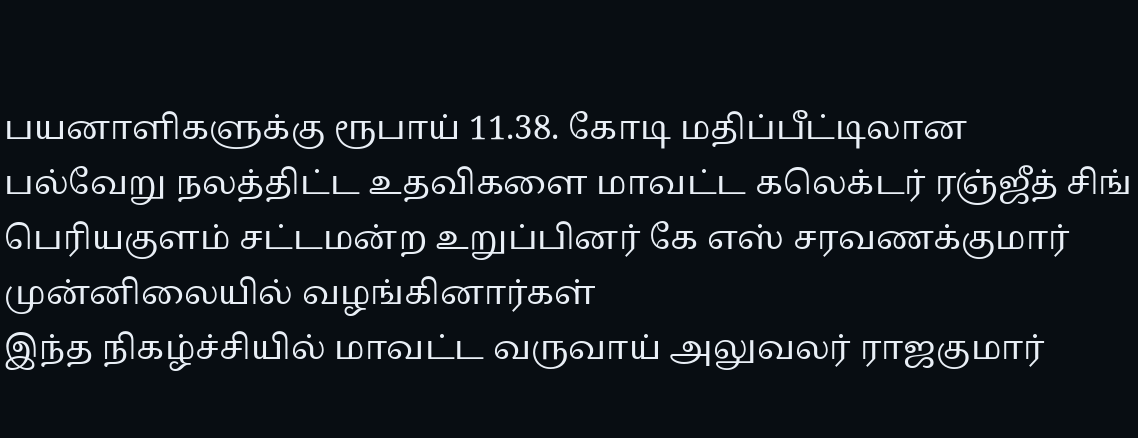பயனாளிகளுக்கு ரூபாய் 11.38. கோடி மதிப்பீட்டிலான பல்வேறு நலத்திட்ட உதவிகளை மாவட்ட கலெக்டர் ரஞ்ஜீத் சிங் பெரியகுளம் சட்டமன்ற உறுப்பினர் கே எஸ் சரவணக்குமார் முன்னிலையில் வழங்கினார்கள்
இந்த நிகழ்ச்சியில் மாவட்ட வருவாய் அலுவலர் ராஜகுமார்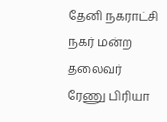தேனி நகராட்சி நகர் மன்ற தலைவர் ரேணு பிரியா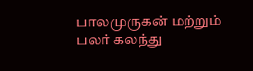பாலமுருகன் மற்றும் பலர் கலந்து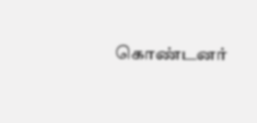கொண்டனர்